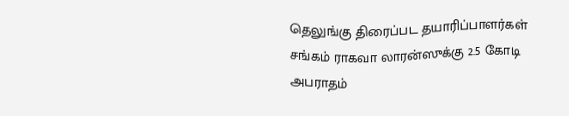தெலுங்கு திரைப்பட தயாரிப்பாளர்கள் சங்கம் ராகவா லாரன்ஸுக்கு 2.5 கோடி அபராதம்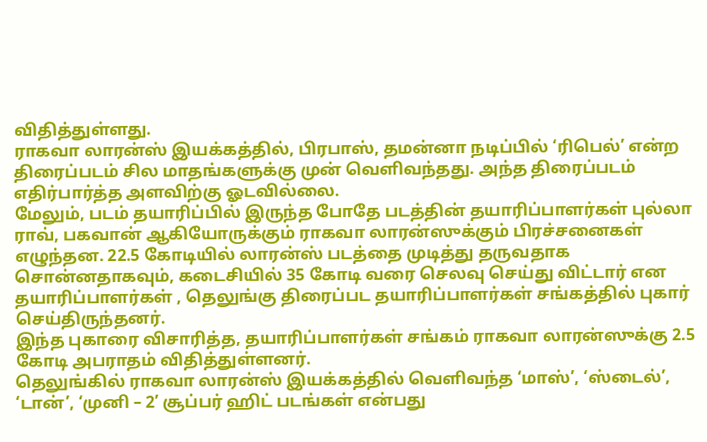விதித்துள்ளது.
ராகவா லாரன்ஸ் இயக்கத்தில், பிரபாஸ், தமன்னா நடிப்பில் ‘ரிபெல்’ என்ற திரைப்படம் சில மாதங்களுக்கு முன் வெளிவந்தது. அந்த திரைப்படம் எதிர்பார்த்த அளவிற்கு ஓடவில்லை.
மேலும், படம் தயாரிப்பில் இருந்த போதே படத்தின் தயாரிப்பாளர்கள் புல்லா ராவ், பகவான் ஆகியோருக்கும் ராகவா லாரன்ஸுக்கும் பிரச்சனைகள் எழுந்தன. 22.5 கோடியில் லாரன்ஸ் படத்தை முடித்து தருவதாக சொன்னதாகவும், கடைசியில் 35 கோடி வரை செலவு செய்து விட்டார் என தயாரிப்பாளர்கள் , தெலுங்கு திரைப்பட தயாரிப்பாளர்கள் சங்கத்தில் புகார் செய்திருந்தனர்.
இந்த புகாரை விசாரித்த, தயாரிப்பாளர்கள் சங்கம் ராகவா லாரன்ஸுக்கு 2.5 கோடி அபராதம் விதித்துள்ளனர்.
தெலுங்கில் ராகவா லாரன்ஸ் இயக்கத்தில் வெளிவந்த ‘மாஸ்’, ‘ஸ்டைல்’, ‘டான்’, ‘முனி – 2’ சூப்பர் ஹிட் படங்கள் என்பது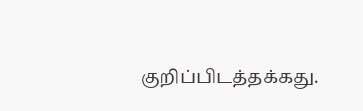குறிப்பிடத்தக்கது.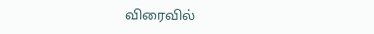விரைவில்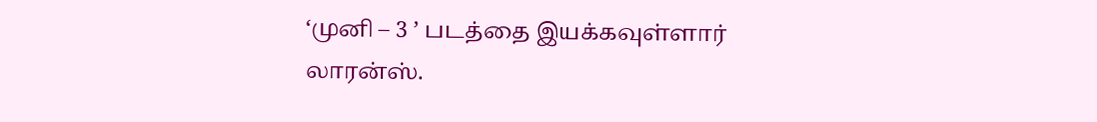‘முனி – 3 ’ படத்தை இயக்கவுள்ளார் லாரன்ஸ்.